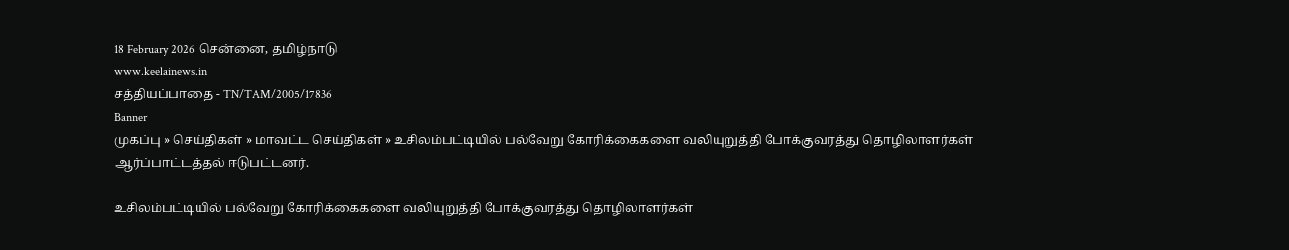18 February 2026 சென்னை, தமிழ்நாடு
www.keelainews.in
சத்தியப்பாதை - TN/TAM/2005/17836
Banner
முகப்பு » செய்திகள் » மாவட்ட செய்திகள் » உசிலம்பட்டியில் பல்வேறு கோரிக்கைகளை வலியுறுத்தி போக்குவரத்து தொழிலாளர்கள் ஆர்ப்பாட்டத்தல் ஈடுபட்டனர்.

உசிலம்பட்டியில் பல்வேறு கோரிக்கைகளை வலியுறுத்தி போக்குவரத்து தொழிலாளர்கள்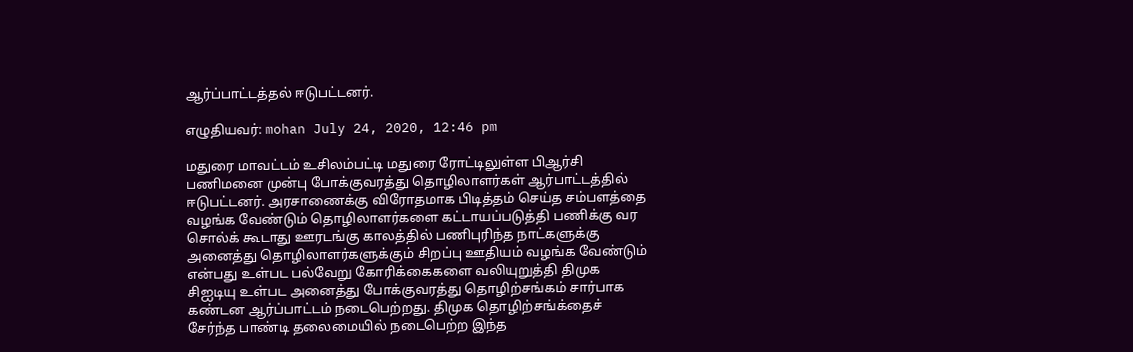ஆர்ப்பாட்டத்தல் ஈடுபட்டனர்.

எழுதியவர்: mohan July 24, 2020, 12:46 pm

மதுரை மாவட்டம் உசிலம்பட்டி மதுரை ரோட்டிலுள்ள பிஆர்சி பணிமனை முன்பு போக்குவரத்து தொழிலாளர்கள் ஆர்பாட்டத்தில் ஈடுபட்டனர். அரசாணைக்கு விரோதமாக பிடித்தம் செய்த சம்பளத்தை வழங்க வேண்டும் தொழிலாளர்களை கட்டாயப்படுத்தி பணிக்கு வர சொல்க் கூடாது ஊரடங்கு காலத்தில் பணிபுரிந்த நாட்களுக்கு அனைத்து தொழிலாளர்களுக்கும் சிறப்பு ஊதியம் வழங்க வேண்டும் என்பது உள்பட பல்வேறு கோரிக்கைகளை வலியுறுத்தி திமுக சிஐடியு உள்பட அனைத்து போக்குவரத்து தொழிற்சங்கம் சார்பாக கண்டன ஆர்ப்பாட்டம் நடைபெற்றது. திமுக தொழிற்சங்க்தைச் சேர்ந்த பாண்டி தலைமையில் நடைபெற்ற இந்த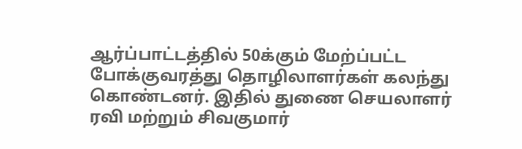ஆர்ப்பாட்டத்தில் 50க்கும் மேற்ப்பட்ட போக்குவரத்து தொழிலாளர்கள் கலந்து கொண்டனர். இதில் துணை செயலாளர் ரவி மற்றும் சிவகுமார்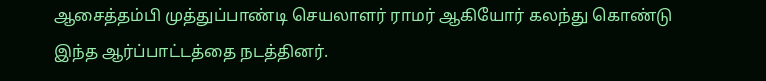ஆசைத்தம்பி முத்துப்பாண்டி செயலாளர் ராமர் ஆகியோர் கலந்து கொண்டு இந்த ஆர்ப்பாட்டத்தை நடத்தினர்.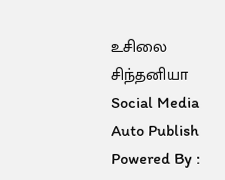உசிலை சிந்தனியா
Social Media Auto Publish Powered By :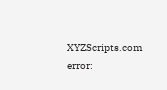XYZScripts.com
error: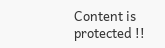Content is protected !!